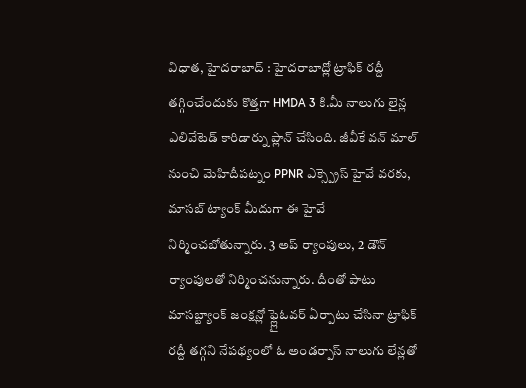విధాత, హైదరాబాద్ : హైదరాబాద్లో ట్రాఫిక్ రద్దీ తగ్గించేందుకు కొత్తగా HMDA 3 కి.మీ నాలుగు లైన్ల ఎలివేటెడ్ కారిడార్ను ప్లాన్ చేసింది. జీవీకే వన్ మాల్ నుంచి మెహిదీపట్నం PPNR ఎక్స్ప్రెస్ హైవే వరకు, మాసబ్ ట్యాంక్ మీదుగా ఈ హైవే నిర్మించబోతున్నారు. 3 అప్ ర్యాంపులు, 2 డౌన్ ర్యాంపులతో నిర్మించనున్నారు. దీంతో పాటు మాసబ్ట్యాంక్ జంక్షన్లో ఫ్ల్లైఓవర్ ఏర్పాటు చేసినా ట్రాఫిక్ రద్దీ తగ్గని నేపథ్యంలో ఓ అండర్పాస్ నాలుగు లేన్లతో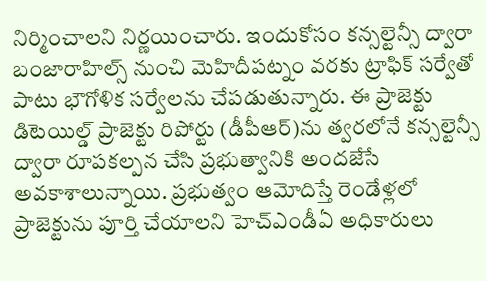నిర్మించాలని నిర్ణయించారు. ఇందుకోసం కన్సల్టెన్సీ ద్వారా బంజారాహిల్స్ నుంచి మెహిదీపట్నం వరకు ట్రాఫిక్ సర్వేతో పాటు భౌగోళిక సర్వేలను చేపడుతున్నారు. ఈ ప్రాజెక్టు డిటెయిల్డ్ ప్రాజెక్టు రిపోర్టు (డీపీఆర్)ను త్వరలోనే కన్సల్టెన్సీ ద్వారా రూపకల్పన చేసి ప్రభుత్వానికి అందజేసే అవకాశాలున్నాయి. ప్రభుత్వం ఆమోదిస్తే రెండేళ్లలో ప్రాజెక్టును పూర్తి చేయాలని హెచ్ఎండీఏ అధికారులు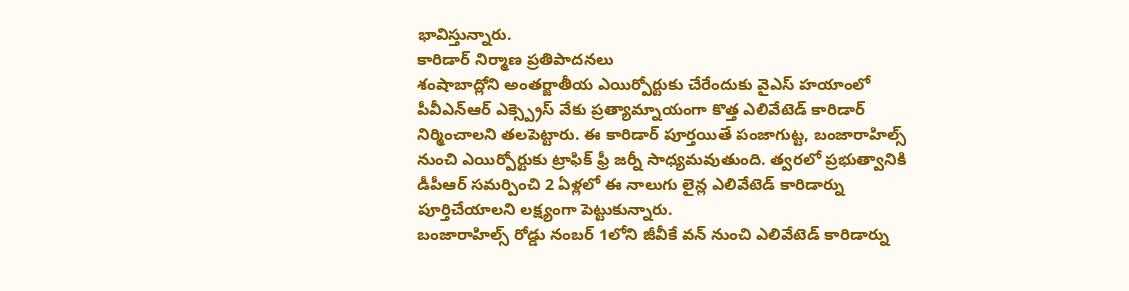భావిస్తున్నారు.
కారిడార్ నిర్మాణ ప్రతిపాదనలు
శంషాబాద్లోని అంతర్జాతీయ ఎయిర్పోర్టుకు చేరేందుకు వైఎస్ హయాంలో పీవీఎన్ఆర్ ఎక్స్ప్రెస్ వేకు ప్రత్యామ్నాయంగా కొత్త ఎలివేటెడ్ కారిడార్ నిర్మించాలని తలపెట్టారు. ఈ కారిడార్ పూర్తయితే పంజాగుట్ట, బంజారాహిల్స్ నుంచి ఎయిర్పోర్టుకు ట్రాఫిక్ ఫ్రీ జర్నీ సాధ్యమవుతుంది. త్వరలో ప్రభుత్వానికి డీపీఆర్ సమర్పించి 2 ఏళ్లలో ఈ నాలుగు లైన్ల ఎలివేటెడ్ కారిడార్ను పూర్తిచేయాలని లక్ష్యంగా పెట్టుకున్నారు.
బంజారాహిల్స్ రోడ్డు నంబర్ 1లోని జీవీకే వన్ నుంచి ఎలివేటెడ్ కారిడార్ను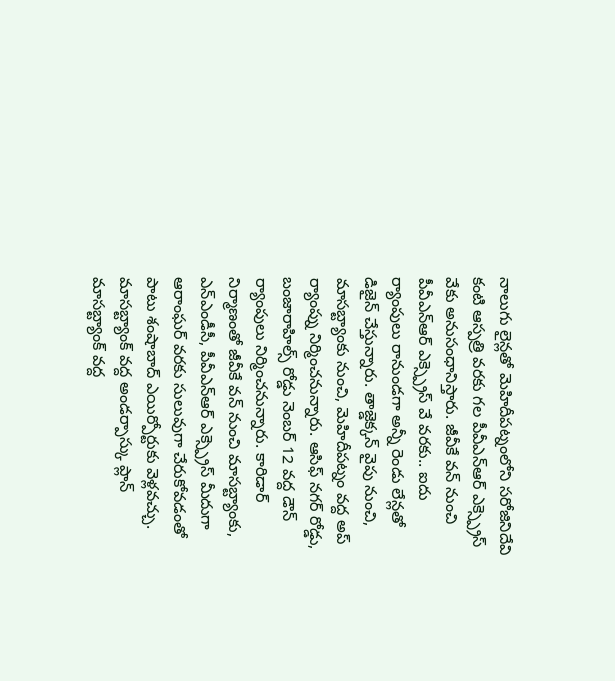నాలుగు లైన్లతో మెహిదీపట్నంలోని సరోజినిదేవి కంటి ఆస్పత్రి వరకు గల పీవీఎన్ఆర్ ఎక్స్ప్రెస్ వేకు అనుసంధానిస్తారు. జీవీకే వన్ నుంచి పీవీఎన్ఆర్ ఎక్స్ప్రెస్ వే వరకు.. ఐదు ర్యాంపులు రానుండగా అన్నీ రెండు లేన్లతో డిజైన్ చేస్తున్నారు. తాజ్డెక్కన్ వైపు నుంచి, మాసబ్ట్యాంకు నుంచి, మెహిదీపట్నం వద్ద అప్ ర్యాంప్ను నిర్మించనున్నారు. ఆసిఫ్ నగర్ రోడ్డు, బంజారాహిల్స్ రోడ్డు నెంబర్ 12 వద్ద డౌన్ ర్యాంపులు నిర్మించనున్నారు. కారిడార్ నిర్మాణంతో జీవీకే వన్ నుంచి మాసబ్ట్యాంకు, ఎన్ఎండీసీ, పీవీఎన్ఆర్ ఎక్స్ప్రెస్ మీదుగా ఆరాంఘర్ వరకు సులువుగా చేరుకోవడంతో పాటు శంషాబాద్ ఎయిర్పోర్టుకు వెళ్లవచ్చు.
మాసబ్ట్యాంక్ వద్ద అండర్పాస్కు ప్లాన్
మాసబ్ట్యాంక్ వద్ద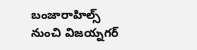బంజారాహిల్స్ నుంచి విజయ్నగర్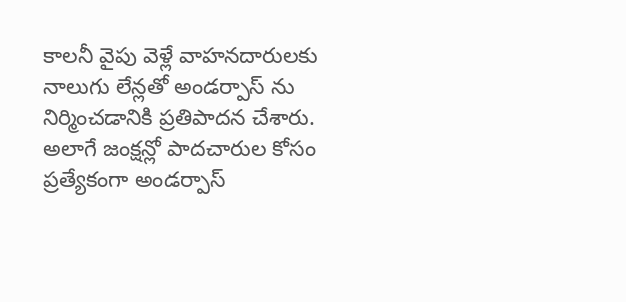కాలనీ వైపు వెళ్లే వాహనదారులకు నాలుగు లేన్లతో అండర్పాస్ ను నిర్మించడానికి ప్రతిపాదన చేశారు. అలాగే జంక్షన్లో పాదచారుల కోసం ప్రత్యేకంగా అండర్పాస్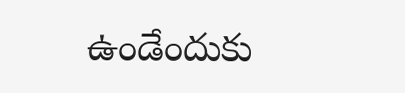ఉండేందుకు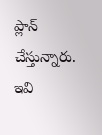ప్లాన్ చేస్తున్నారు. ఇవి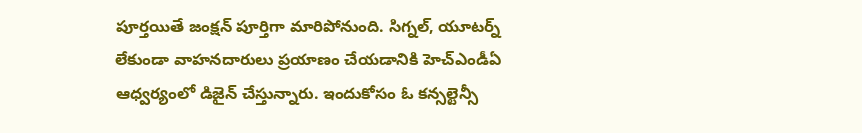పూర్తయితే జంక్షన్ పూర్తిగా మారిపోనుంది. సిగ్నల్, యూటర్న్ లేకుండా వాహనదారులు ప్రయాణం చేయడానికి హెచ్ఎండీఏ ఆధ్వర్యంలో డిజైన్ చేస్తున్నారు. ఇందుకోసం ఓ కన్సల్టెన్సీ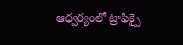ఆధ్వర్యంలో ట్రాఫిక్పై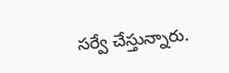సర్వే చేస్తున్నారు.